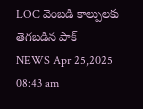LOC వెంబడి కాల్పులకు తెగబడిన పాక్
NEWS Apr 25,2025 08:43 am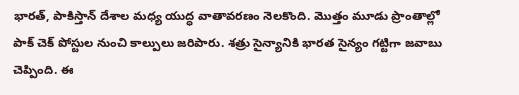భారత్, పాకిస్తాన్ దేశాల మధ్య యుద్ధ వాతావరణం నెలకొంది. మొత్తం మూడు ప్రాంతాల్లో పాక్ చెక్ పోస్టుల నుంచి కాల్పులు జరిపారు. శత్రు సైన్యానికి భారత సైన్యం గట్టిగా జవాబు చెప్పింది. ఈ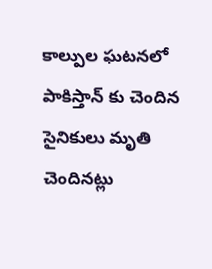కాల్పుల ఘటనలో పాకిస్తాన్ కు చెందిన సైనికులు మృతి చెందినట్లు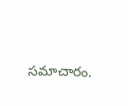సమాచారం.